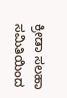ಕ್ರೀಡಾ ಸಲಹಾ ಸಮಿತಿಯಿಂದ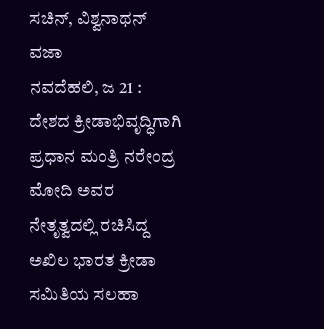ಸಚಿನ್, ವಿಶ್ವನಾಥನ್ ವಜಾ
ನವದೆಹಲಿ, ಜ 21 : ದೇಶದ ಕ್ರೀಡಾಭಿವೃದ್ಧಿಗಾಗಿ ಪ್ರಧಾನ ಮಂತ್ರಿ ನರೇಂದ್ರ ಮೋದಿ ಅವರ ನೇತೃತ್ವದಲ್ಲಿ ರಚಿಸಿದ್ದ ಅಖಿಲ ಭಾರತ ಕ್ರೀಡಾ ಸಮಿತಿಯ ಸಲಹಾ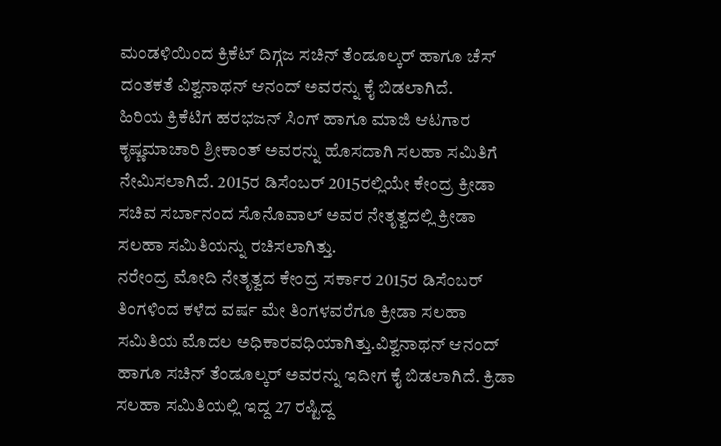ಮಂಡಳಿಯಿಂದ ಕ್ರಿಕೆಟ್ ದಿಗ್ಗಜ ಸಚಿನ್ ತೆಂಡೂಲ್ಕರ್ ಹಾಗೂ ಚೆಸ್ ದಂತಕತೆ ವಿಶ್ವನಾಥನ್ ಆನಂದ್ ಅವರನ್ನು ಕೈ ಬಿಡಲಾಗಿದೆ.
ಹಿರಿಯ ಕ್ರಿಕೆಟಿಗ ಹರಭಜನ್ ಸಿಂಗ್ ಹಾಗೂ ಮಾಜಿ ಆಟಗಾರ ಕೃಷ್ಣಮಾಚಾರಿ ಶ್ರೀಕಾಂತ್ ಅವರನ್ನು ಹೊಸದಾಗಿ ಸಲಹಾ ಸಮಿತಿಗೆ ನೇಮಿಸಲಾಗಿದೆ. 2015ರ ಡಿಸೆಂಬರ್ 2015ರಲ್ಲಿಯೇ ಕೇಂದ್ರ ಕ್ರೀಡಾ ಸಚಿವ ಸರ್ಬಾನಂದ ಸೊನೊವಾಲ್ ಅವರ ನೇತೃತ್ವದಲ್ಲಿ ಕ್ರೀಡಾ ಸಲಹಾ ಸಮಿತಿಯನ್ನು ರಚಿಸಲಾಗಿತ್ತು.
ನರೇಂದ್ರ ಮೋದಿ ನೇತೃತ್ವದ ಕೇಂದ್ರ ಸರ್ಕಾರ 2015ರ ಡಿಸೆಂಬರ್ ತಿಂಗಳಿಂದ ಕಳೆದ ವರ್ಷ ಮೇ ತಿಂಗಳವರೆಗೂ ಕ್ರೀಡಾ ಸಲಹಾ ಸಮಿತಿಯ ಮೊದಲ ಅಧಿಕಾರವಧಿಯಾಗಿತ್ತು.ವಿಶ್ವನಾಥನ್ ಆನಂದ್ ಹಾಗೂ ಸಚಿನ್ ತೆಂಡೂಲ್ಕರ್ ಅವರನ್ನು ಇದೀಗ ಕೈ ಬಿಡಲಾಗಿದೆ. ಕ್ರಿಡಾ ಸಲಹಾ ಸಮಿತಿಯಲ್ಲಿ ಇದ್ದ 27 ರಷ್ಟಿದ್ದ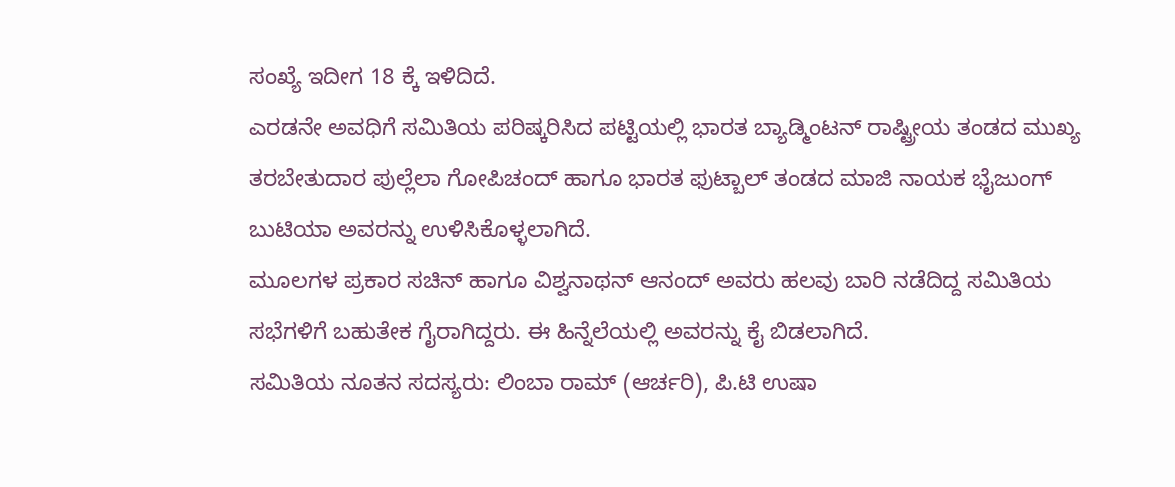ಸಂಖ್ಯೆ ಇದೀಗ 18 ಕ್ಕೆ ಇಳಿದಿದೆ.
ಎರಡನೇ ಅವಧಿಗೆ ಸಮಿತಿಯ ಪರಿಷ್ಕರಿಸಿದ ಪಟ್ಟಿಯಲ್ಲಿ ಭಾರತ ಬ್ಯಾಡ್ಮಿಂಟನ್ ರಾಷ್ಟ್ರೀಯ ತಂಡದ ಮುಖ್ಯ ತರಬೇತುದಾರ ಪುಲ್ಲೆಲಾ ಗೋಪಿಚಂದ್ ಹಾಗೂ ಭಾರತ ಫುಟ್ಬಾಲ್ ತಂಡದ ಮಾಜಿ ನಾಯಕ ಭೈಜುಂಗ್ ಬುಟಿಯಾ ಅವರನ್ನು ಉಳಿಸಿಕೊಳ್ಳಲಾಗಿದೆ.
ಮೂಲಗಳ ಪ್ರಕಾರ ಸಚಿನ್ ಹಾಗೂ ವಿಶ್ವನಾಥನ್ ಆನಂದ್ ಅವರು ಹಲವು ಬಾರಿ ನಡೆದಿದ್ದ ಸಮಿತಿಯ ಸಭೆಗಳಿಗೆ ಬಹುತೇಕ ಗೈರಾಗಿದ್ದರು. ಈ ಹಿನ್ನೆಲೆಯಲ್ಲಿ ಅವರನ್ನು ಕೈ ಬಿಡಲಾಗಿದೆ.
ಸಮಿತಿಯ ನೂತನ ಸದಸ್ಯರು: ಲಿಂಬಾ ರಾಮ್ (ಆರ್ಚರಿ), ಪಿ.ಟಿ ಉಷಾ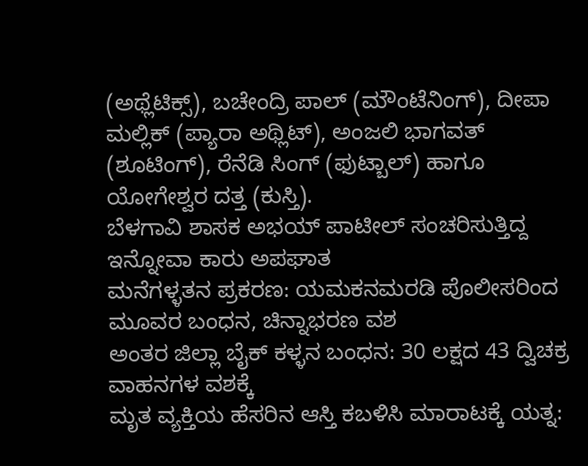(ಅಥ್ಲೆಟಿಕ್ಸ್), ಬಚೇಂದ್ರಿ ಪಾಲ್ (ಮೌಂಟೆನಿಂಗ್), ದೀಪಾ ಮಲ್ಲಿಕ್ (ಪ್ಯಾರಾ ಅಥ್ಲಿಟ್), ಅಂಜಲಿ ಭಾಗವತ್ (ಶೂಟಿಂಗ್), ರೆನೆಡಿ ಸಿಂಗ್ (ಫುಟ್ಬಾಲ್) ಹಾಗೂ ಯೋಗೇಶ್ವರ ದತ್ತ (ಕುಸ್ತಿ).
ಬೆಳಗಾವಿ ಶಾಸಕ ಅಭಯ್ ಪಾಟೀಲ್ ಸಂಚರಿಸುತ್ತಿದ್ದ ಇನ್ನೋವಾ ಕಾರು ಅಪಘಾತ
ಮನೆಗಳ್ಳತನ ಪ್ರಕರಣ: ಯಮಕನಮರಡಿ ಪೊಲೀಸರಿಂದ ಮೂವರ ಬಂಧನ, ಚಿನ್ನಾಭರಣ ವಶ
ಅಂತರ ಜಿಲ್ಲಾ ಬೈಕ್ ಕಳ್ಳನ ಬಂಧನ: 30 ಲಕ್ಷದ 43 ದ್ವಿಚಕ್ರ ವಾಹನಗಳ ವಶಕ್ಕೆ
ಮೃತ ವ್ಯಕ್ತಿಯ ಹೆಸರಿನ ಆಸ್ತಿ ಕಬಳಿಸಿ ಮಾರಾಟಕ್ಕೆ ಯತ್ನ: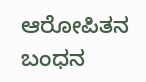ಆರೋಪಿತನ ಬಂಧನ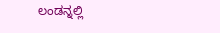ಲಂಡನ್ನಲ್ಲಿ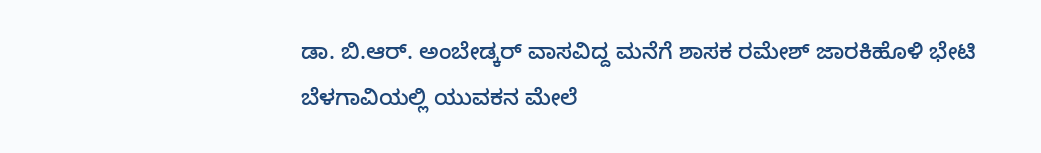ಡಾ. ಬಿ.ಆರ್. ಅಂಬೇಡ್ಕರ್ ವಾಸವಿದ್ದ ಮನೆಗೆ ಶಾಸಕ ರಮೇಶ್ ಜಾರಕಿಹೊಳಿ ಭೇಟಿ
ಬೆಳಗಾವಿಯಲ್ಲಿ ಯುವಕನ ಮೇಲೆ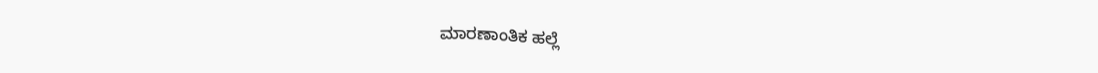ಮಾರಣಾಂತಿಕ ಹಲ್ಲೆ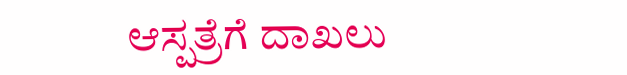ಆಸ್ಪತ್ರೆಗೆ ದಾಖಲು